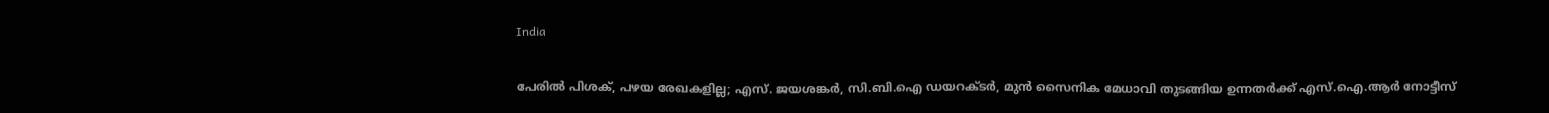India

പേരില്‍ പിശക്, പഴയ രേഖകളില്ല; എസ്. ജയശങ്കര്‍, സി.ബി.ഐ ഡയറക്ടര്‍, മുന്‍ സൈനിക മേധാവി തുടങ്ങിയ ഉന്നതര്‍ക്ക് എസ്.ഐ.ആര്‍ നോട്ടീസ്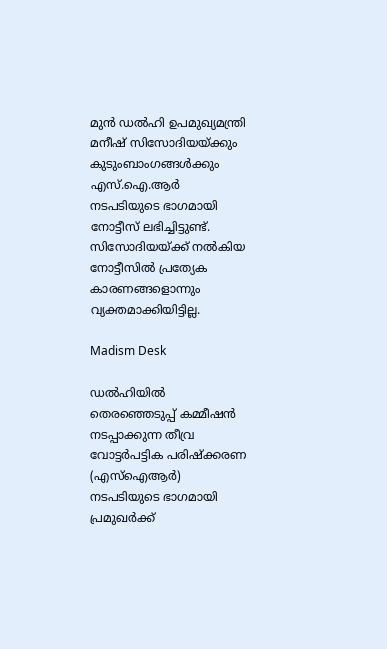മുന്‍ ഡല്‍ഹി ഉപമുഖ്യമന്ത്രി മനീഷ് സിസോദിയയ്ക്കും കുടുംബാംഗങ്ങള്‍ക്കും എസ്.ഐ.ആര്‍ നടപടിയുടെ ഭാഗമായി നോട്ടീസ് ലഭിച്ചിട്ടുണ്ട്. സിസോദിയയ്ക്ക് നല്‍കിയ നോട്ടീസില്‍ പ്രത്യേക കാരണങ്ങളൊന്നും വ്യക്തമാക്കിയിട്ടില്ല.

Madism Desk

ഡല്‍ഹിയില്‍ തെരഞ്ഞെടുപ്പ് കമ്മീഷന്‍ നടപ്പാക്കുന്ന തീവ്ര വോട്ടര്‍പട്ടിക പരിഷ്‌ക്കരണ (എസ്‌ഐആര്‍) നടപടിയുടെ ഭാഗമായി പ്രമുഖര്‍ക്ക്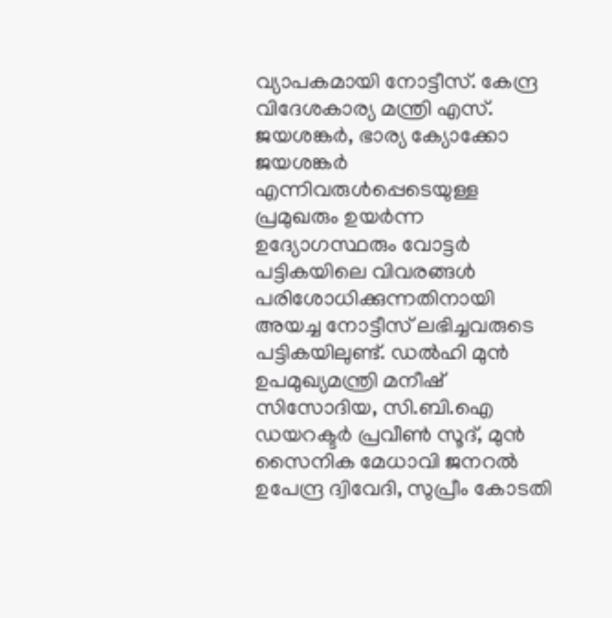വ്യാപകമായി നോട്ടീസ്. കേന്ദ്ര വിദേശകാര്യ മന്ത്രി എസ്. ജയശങ്കര്‍, ഭാര്യ ക്യോക്കോ ജയശങ്കര്‍ എന്നിവരുള്‍പ്പെടെയുള്ള പ്രമുഖരും ഉയര്‍ന്ന ഉദ്യോഗസ്ഥരും വോട്ടര്‍ പട്ടികയിലെ വിവരങ്ങള്‍ പരിശോധിക്കുന്നതിനായി അയച്ച നോട്ടീസ് ലഭിച്ചവരുടെ പട്ടികയിലുണ്ട്. ഡല്‍ഹി മുന്‍ ഉപമുഖ്യമന്ത്രി മനീഷ് സിസോദിയ, സി.ബി.ഐ ഡയറക്ടര്‍ പ്രവീണ്‍ സൂദ്, മുന്‍ സൈനിക മേധാവി ജനറല്‍ ഉപേന്ദ്ര ദ്വിവേദി, സുപ്രീം കോടതി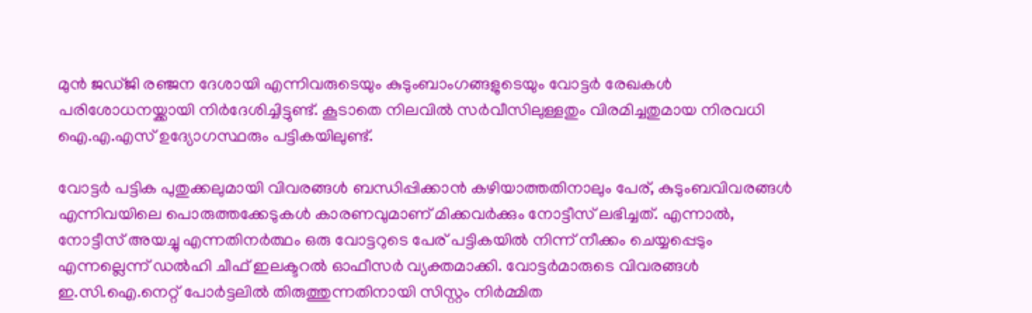മുന്‍ ജഡ്ജി രഞ്ജന ദേശായി എന്നിവരുടെയും കുടുംബാംഗങ്ങളുടെയും വോട്ടര്‍ രേഖകള്‍ പരിശോധനയ്ക്കായി നിര്‍ദേശിച്ചിട്ടുണ്ട്. കൂടാതെ നിലവില്‍ സര്‍വീസിലുള്ളതും വിരമിച്ചതുമായ നിരവധി ഐ.എ.എസ് ഉദ്യോഗസ്ഥരും പട്ടികയിലുണ്ട്.

വോട്ടര്‍ പട്ടിക പുതുക്കലുമായി വിവരങ്ങള്‍ ബന്ധിപ്പിക്കാന്‍ കഴിയാത്തതിനാലും പേര്, കുടുംബവിവരങ്ങള്‍ എന്നിവയിലെ പൊരുത്തക്കേടുകള്‍ കാരണവുമാണ് മിക്കവര്‍ക്കും നോട്ടീസ് ലഭിച്ചത്. എന്നാല്‍, നോട്ടീസ് അയച്ചു എന്നതിനര്‍ത്ഥം ഒരു വോട്ടറുടെ പേര് പട്ടികയില്‍ നിന്ന് നീക്കം ചെയ്യപ്പെടും എന്നല്ലെന്ന് ഡല്‍ഹി ചീഫ് ഇലക്ടറല്‍ ഓഫീസര്‍ വ്യക്തമാക്കി. വോട്ടര്‍മാരുടെ വിവരങ്ങള്‍ ഇ.സി.ഐ.നെറ്റ് പോര്‍ട്ടലില്‍ തിരുത്തുന്നതിനായി സിസ്റ്റം നിര്‍മ്മിത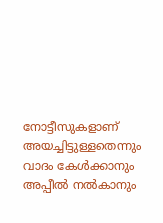നോട്ടീസുകളാണ് അയച്ചിട്ടുള്ളതെന്നും വാദം കേള്‍ക്കാനും അപ്പീല്‍ നല്‍കാനും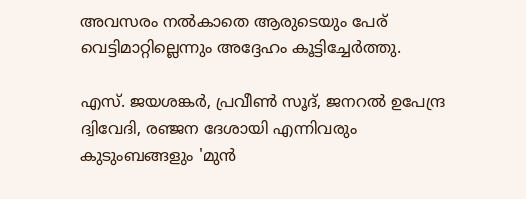അവസരം നല്‍കാതെ ആരുടെയും പേര് വെട്ടിമാറ്റില്ലെന്നും അദ്ദേഹം കൂട്ടിച്ചേര്‍ത്തു.

എസ്. ജയശങ്കര്‍, പ്രവീണ്‍ സൂദ്, ജനറല്‍ ഉപേന്ദ്ര ദ്വിവേദി, രഞ്ജന ദേശായി എന്നിവരും കുടുംബങ്ങളും 'മുന്‍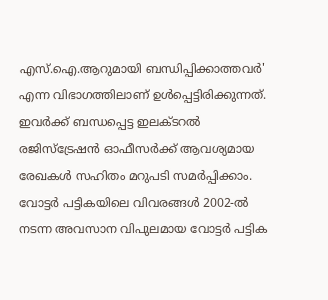എസ്.ഐ.ആറുമായി ബന്ധിപ്പിക്കാത്തവര്‍' എന്ന വിഭാഗത്തിലാണ് ഉള്‍പ്പെട്ടിരിക്കുന്നത്. ഇവര്‍ക്ക് ബന്ധപ്പെട്ട ഇലക്ടറല്‍ രജിസ്‌ട്രേഷന്‍ ഓഫീസര്‍ക്ക് ആവശ്യമായ രേഖകള്‍ സഹിതം മറുപടി സമര്‍പ്പിക്കാം. വോട്ടര്‍ പട്ടികയിലെ വിവരങ്ങള്‍ 2002-ല്‍ നടന്ന അവസാന വിപുലമായ വോട്ടര്‍ പട്ടിക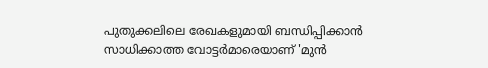പുതുക്കലിലെ രേഖകളുമായി ബന്ധിപ്പിക്കാന്‍ സാധിക്കാത്ത വോട്ടര്‍മാരെയാണ് 'മുന്‍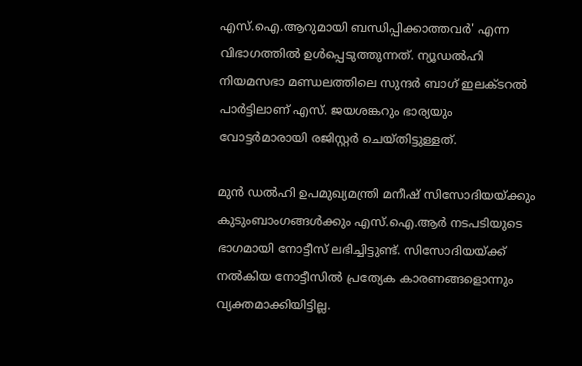എസ്.ഐ.ആറുമായി ബന്ധിപ്പിക്കാത്തവര്‍' എന്ന വിഭാഗത്തില്‍ ഉള്‍പ്പെടുത്തുന്നത്. ന്യൂഡല്‍ഹി നിയമസഭാ മണ്ഡലത്തിലെ സുന്ദര്‍ ബാഗ് ഇലക്ടറല്‍ പാര്‍ട്ടിലാണ് എസ്. ജയശങ്കറും ഭാര്യയും വോട്ടര്‍മാരായി രജിസ്റ്റര്‍ ചെയ്തിട്ടുള്ളത്.

മുന്‍ ഡല്‍ഹി ഉപമുഖ്യമന്ത്രി മനീഷ് സിസോദിയയ്ക്കും കുടുംബാംഗങ്ങള്‍ക്കും എസ്.ഐ.ആര്‍ നടപടിയുടെ ഭാഗമായി നോട്ടീസ് ലഭിച്ചിട്ടുണ്ട്. സിസോദിയയ്ക്ക് നല്‍കിയ നോട്ടീസില്‍ പ്രത്യേക കാരണങ്ങളൊന്നും വ്യക്തമാക്കിയിട്ടില്ല.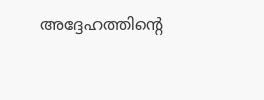അദ്ദേഹത്തിന്റെ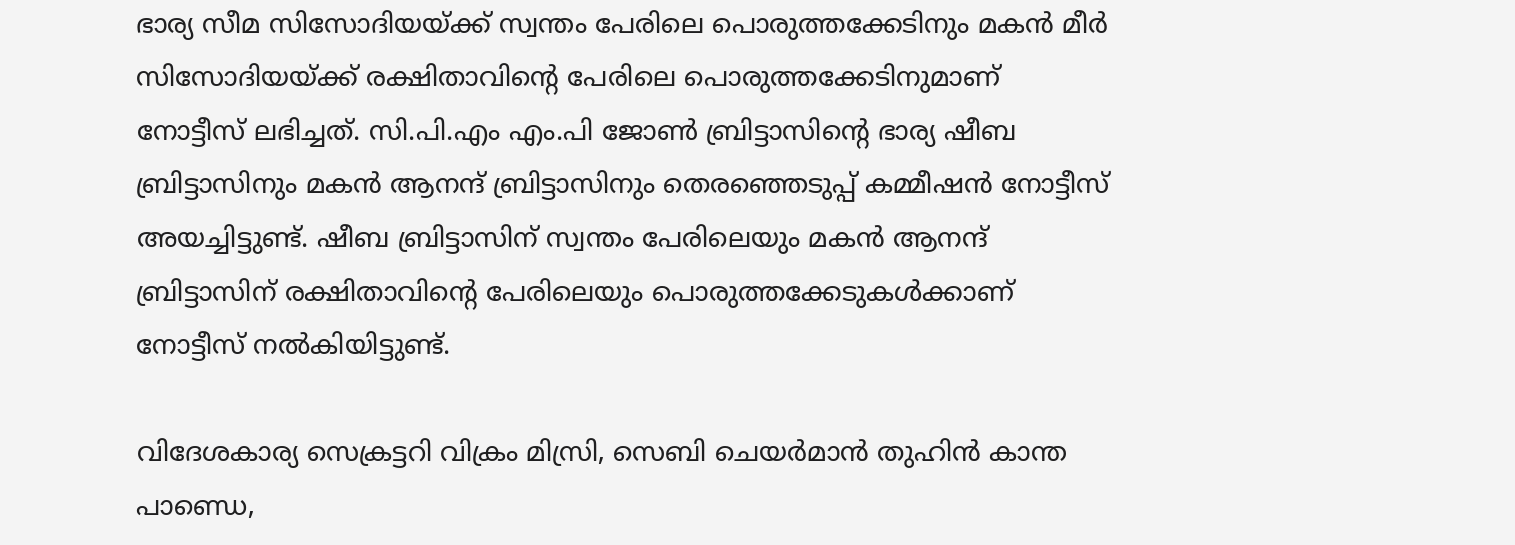ഭാര്യ സീമ സിസോദിയയ്ക്ക് സ്വന്തം പേരിലെ പൊരുത്തക്കേടിനും മകന്‍ മീര്‍ സിസോദിയയ്ക്ക് രക്ഷിതാവിന്റെ പേരിലെ പൊരുത്തക്കേടിനുമാണ് നോട്ടീസ് ലഭിച്ചത്. സി.പി.എം എം.പി ജോണ്‍ ബ്രിട്ടാസിന്റെ ഭാര്യ ഷീബ ബ്രിട്ടാസിനും മകന്‍ ആനന്ദ് ബ്രിട്ടാസിനും തെരഞ്ഞെടുപ്പ് കമ്മീഷന്‍ നോട്ടീസ് അയച്ചിട്ടുണ്ട്. ഷീബ ബ്രിട്ടാസിന് സ്വന്തം പേരിലെയും മകന്‍ ആനന്ദ് ബ്രിട്ടാസിന് രക്ഷിതാവിന്റെ പേരിലെയും പൊരുത്തക്കേടുകള്‍ക്കാണ് നോട്ടീസ് നല്‍കിയിട്ടുണ്ട്.

വിദേശകാര്യ സെക്രട്ടറി വിക്രം മിസ്രി, സെബി ചെയര്‍മാന്‍ തുഹിന്‍ കാന്ത പാണ്ഡെ,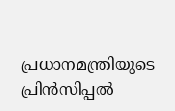പ്രധാനമന്ത്രിയുടെ പ്രിന്‍സിപ്പല്‍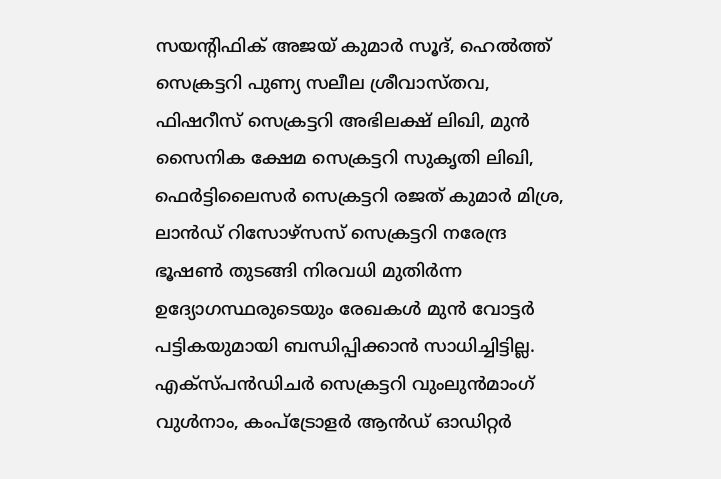സയന്റിഫിക് അജയ് കുമാര്‍ സൂദ്, ഹെല്‍ത്ത് സെക്രട്ടറി പുണ്യ സലീല ശ്രീവാസ്തവ, ഫിഷറീസ് സെക്രട്ടറി അഭിലക്ഷ് ലിഖി, മുന്‍ സൈനിക ക്ഷേമ സെക്രട്ടറി സുകൃതി ലിഖി, ഫെര്‍ട്ടിലൈസര്‍ സെക്രട്ടറി രജത് കുമാര്‍ മിശ്ര, ലാന്‍ഡ് റിസോഴ്‌സസ് സെക്രട്ടറി നരേന്ദ്ര ഭൂഷണ്‍ തുടങ്ങി നിരവധി മുതിര്‍ന്ന ഉദ്യോഗസ്ഥരുടെയും രേഖകള്‍ മുന്‍ വോട്ടര്‍ പട്ടികയുമായി ബന്ധിപ്പിക്കാന്‍ സാധിച്ചിട്ടില്ല. എക്‌സ്പന്‍ഡിചര്‍ സെക്രട്ടറി വുംലുന്‍മാംഗ് വുള്‍നാം, കംപ്‌ട്രോളര്‍ ആന്‍ഡ് ഓഡിറ്റര്‍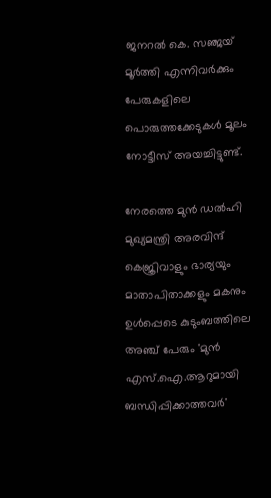ജനറല്‍ കെ. സഞ്ജയ് മൂര്‍ത്തി എന്നിവര്‍ക്കും പേരുകളിലെ പൊരുത്തക്കേടുകള്‍ മൂലം നോട്ടീസ് അയച്ചിട്ടുണ്ട്.

നേരത്തെ മുന്‍ ഡല്‍ഹി മുഖ്യമന്ത്രി അരവിന്ദ് കെജ്രിവാളും ഭാര്യയും മാതാപിതാക്കളും മകനും ഉള്‍പ്പെടെ കുടുംബത്തിലെ അഞ്ച് പേരും 'മുന്‍ എസ്.ഐ.ആറുമായി ബന്ധിപ്പിക്കാത്തവര്‍'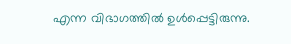എന്ന വിഭാഗത്തില്‍ ഉള്‍പ്പെട്ടിരുന്നു.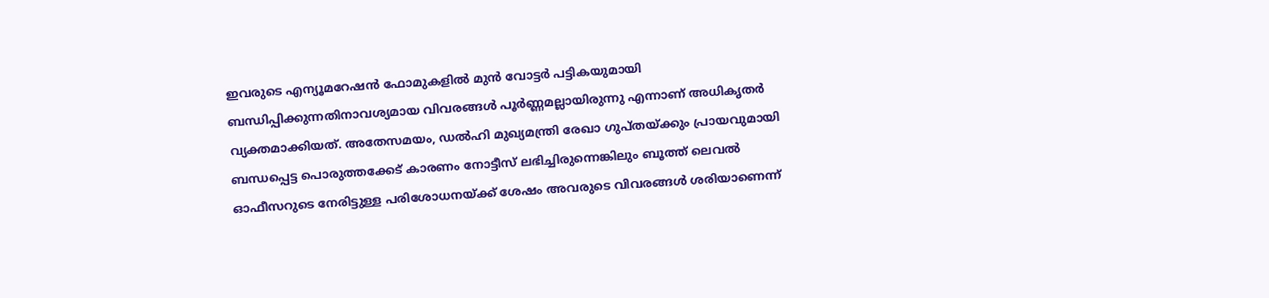ഇവരുടെ എന്യൂമറേഷന്‍ ഫോമുകളില്‍ മുന്‍ വോട്ടര്‍ പട്ടികയുമായി ബന്ധിപ്പിക്കുന്നതിനാവശ്യമായ വിവരങ്ങള്‍ പൂര്‍ണ്ണമല്ലായിരുന്നു എന്നാണ് അധികൃതര്‍ വ്യക്തമാക്കിയത്. അതേസമയം, ഡല്‍ഹി മുഖ്യമന്ത്രി രേഖാ ഗുപ്തയ്ക്കും പ്രായവുമായി ബന്ധപ്പെട്ട പൊരുത്തക്കേട് കാരണം നോട്ടീസ് ലഭിച്ചിരുന്നെങ്കിലും ബൂത്ത് ലെവല്‍ ഓഫീസറുടെ നേരിട്ടുള്ള പരിശോധനയ്ക്ക് ശേഷം അവരുടെ വിവരങ്ങള്‍ ശരിയാണെന്ന്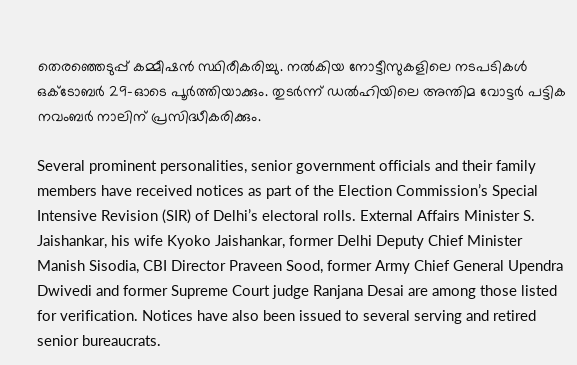തെരഞ്ഞെടുപ്പ് കമ്മീഷന്‍ സ്ഥിരീകരിച്ചു. നല്‍കിയ നോട്ടീസുകളിലെ നടപടികള്‍ ഒക്ടോബര്‍ 29-ഓടെ പൂര്‍ത്തിയാക്കും. തുടര്‍ന്ന് ഡല്‍ഹിയിലെ അന്തിമ വോട്ടര്‍ പട്ടിക നവംബര്‍ നാലിന് പ്രസിദ്ധീകരിക്കും.

Several prominent personalities, senior government officials and their family members have received notices as part of the Election Commission’s Special Intensive Revision (SIR) of Delhi’s electoral rolls. External Affairs Minister S. Jaishankar, his wife Kyoko Jaishankar, former Delhi Deputy Chief Minister Manish Sisodia, CBI Director Praveen Sood, former Army Chief General Upendra Dwivedi and former Supreme Court judge Ranjana Desai are among those listed for verification. Notices have also been issued to several serving and retired senior bureaucrats.